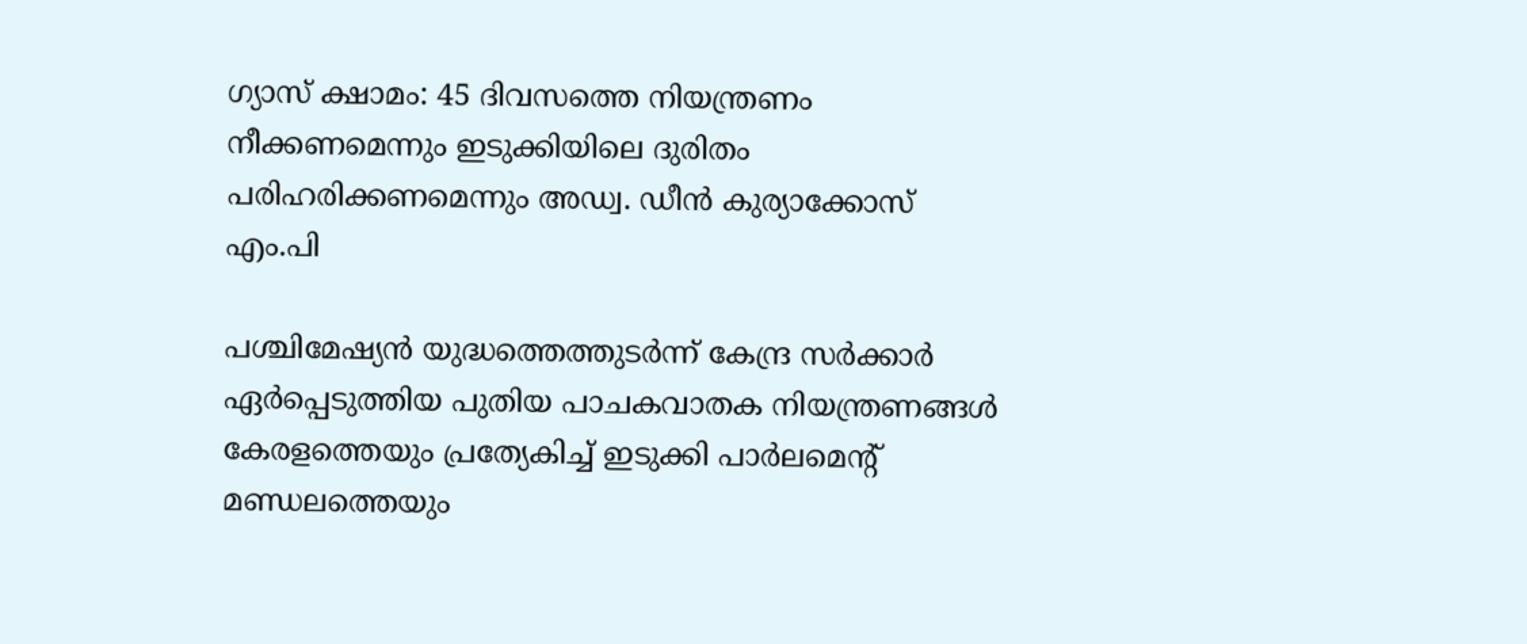ഗ്യാസ് ക്ഷാമം: 45 ദിവസത്തെ നിയന്ത്രണം നീക്കണമെന്നും ഇടുക്കിയിലെ ദുരിതം പരിഹരിക്കണമെന്നും അഡ്വ. ഡീൻ കുര്യാക്കോസ് എം.പി

പശ്ചിമേഷ്യൻ യുദ്ധത്തെത്തുടർന്ന് കേന്ദ്ര സർക്കാർ ഏർപ്പെടുത്തിയ പുതിയ പാചകവാതക നിയന്ത്രണങ്ങൾ കേരളത്തെയും പ്രത്യേകിച്ച് ഇടുക്കി പാർലമെന്റ് മണ്ഡലത്തെയും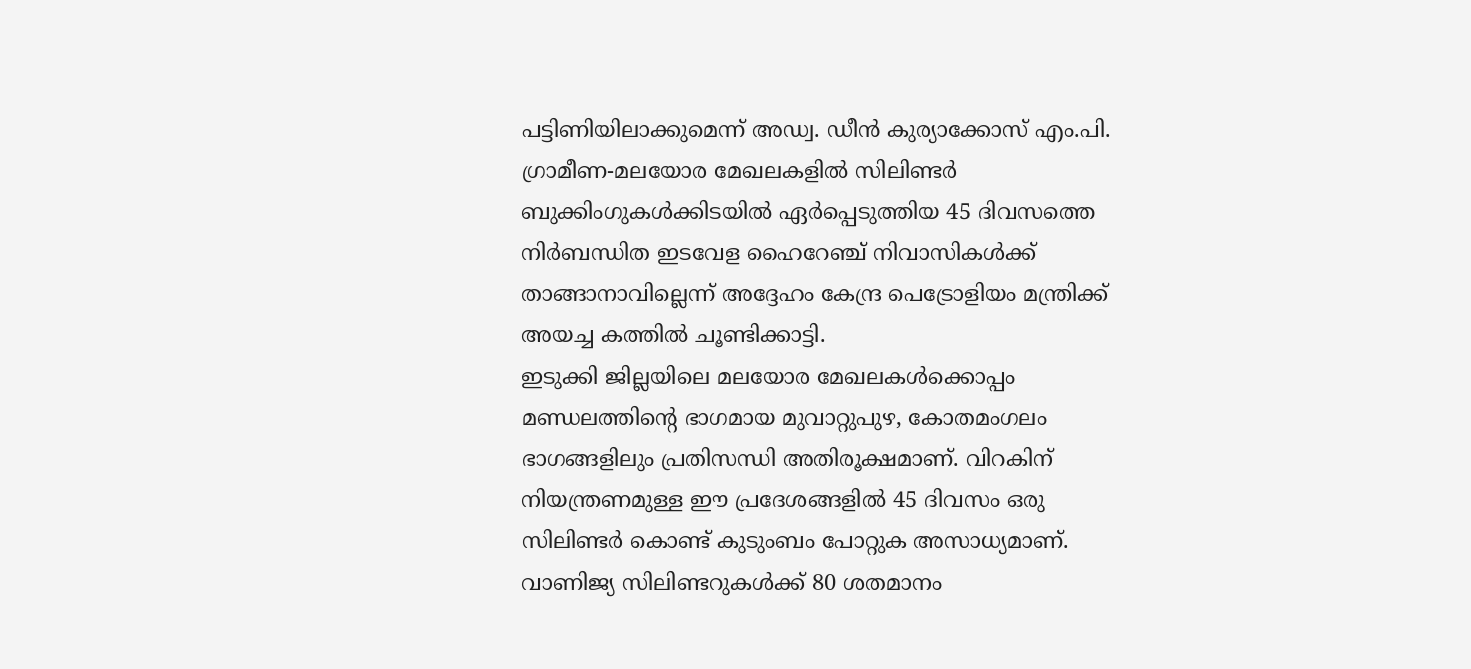പട്ടിണിയിലാക്കുമെന്ന് അഡ്വ. ഡീൻ കുര്യാക്കോസ് എം.പി. ഗ്രാമീണ-മലയോര മേഖലകളിൽ സിലിണ്ടർ ബുക്കിംഗുകൾക്കിടയിൽ ഏർപ്പെടുത്തിയ 45 ദിവസത്തെ നിർബന്ധിത ഇടവേള ഹൈറേഞ്ച് നിവാസികൾക്ക് താങ്ങാനാവില്ലെന്ന് അദ്ദേഹം കേന്ദ്ര പെട്രോളിയം മന്ത്രിക്ക് അയച്ച കത്തിൽ ചൂണ്ടിക്കാട്ടി.
ഇടുക്കി ജില്ലയിലെ മലയോര മേഖലകൾക്കൊപ്പം മണ്ഡലത്തിന്റെ ഭാഗമായ മുവാറ്റുപുഴ, കോതമംഗലം ഭാഗങ്ങളിലും പ്രതിസന്ധി അതിരൂക്ഷമാണ്. വിറകിന് നിയന്ത്രണമുള്ള ഈ പ്രദേശങ്ങളിൽ 45 ദിവസം ഒരു സിലിണ്ടർ കൊണ്ട് കുടുംബം പോറ്റുക അസാധ്യമാണ്. വാണിജ്യ സിലിണ്ടറുകൾക്ക് 80 ശതമാനം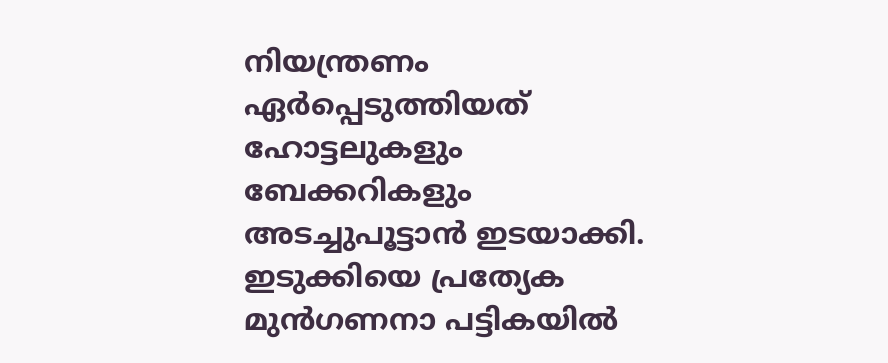നിയന്ത്രണം ഏർപ്പെടുത്തിയത് ഹോട്ടലുകളും ബേക്കറികളും അടച്ചുപൂട്ടാൻ ഇടയാക്കി. ഇടുക്കിയെ പ്രത്യേക മുൻഗണനാ പട്ടികയിൽ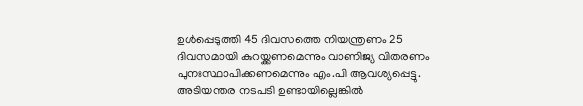ഉൾപ്പെടുത്തി 45 ദിവസത്തെ നിയന്ത്രണം 25 ദിവസമായി കുറയ്ക്കണമെന്നും വാണിജ്യ വിതരണം പുനഃസ്ഥാപിക്കണമെന്നും എം.പി ആവശ്യപ്പെട്ടു. അടിയന്തര നടപടി ഉണ്ടായില്ലെങ്കിൽ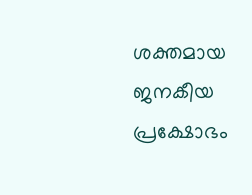ശക്തമായ ജനകീയ പ്രക്ഷോഭം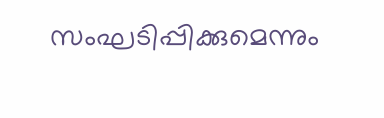സംഘടിപ്പിക്കുമെന്നും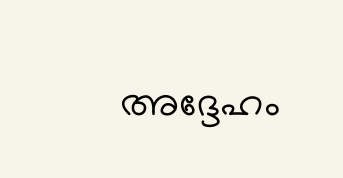അദ്ദേഹം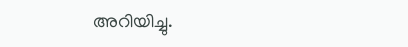അറിയിച്ചു.